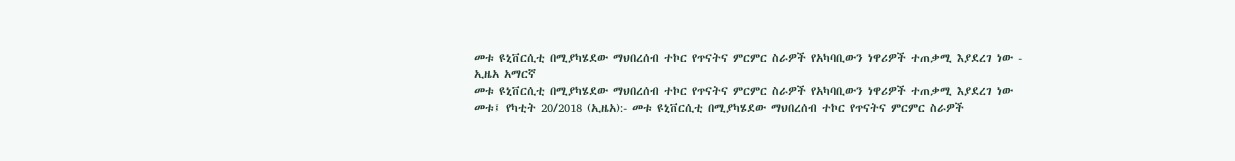መቱ ዩኒቨርሲቲ በሚያካሄደው ማህበረሰብ ተኮር የጥናትና ምርምር ስራዎች የአካባቢውን ነዋሪዎች ተጠቃሚ እያደረገ ነው - ኢዜአ አማርኛ
መቱ ዩኒቨርሲቲ በሚያካሄደው ማህበረሰብ ተኮር የጥናትና ምርምር ስራዎች የአካባቢውን ነዋሪዎች ተጠቃሚ እያደረገ ነው
መቱ፤ የካቲት 20/2018 (ኢዜአ):- መቱ ዩኒቨርሲቲ በሚያካሄደው ማህበረሰብ ተኮር የጥናትና ምርምር ስራዎች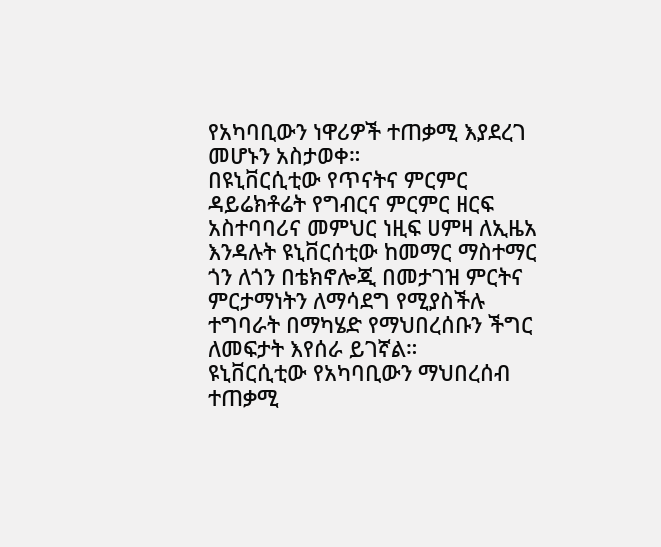የአካባቢውን ነዋሪዎች ተጠቃሚ እያደረገ መሆኑን አስታወቀ።
በዩኒቨርሲቲው የጥናትና ምርምር ዳይሬክቶሬት የግብርና ምርምር ዘርፍ አስተባባሪና መምህር ነዚፍ ሀምዛ ለኢዜአ እንዳሉት ዩኒቨርሰቲው ከመማር ማስተማር ጎን ለጎን በቴክኖሎጂ በመታገዝ ምርትና ምርታማነትን ለማሳደግ የሚያስችሉ ተግባራት በማካሄድ የማህበረሰቡን ችግር ለመፍታት እየሰራ ይገኛል።
ዩኒቨርሲቲው የአካባቢውን ማህበረሰብ ተጠቃሚ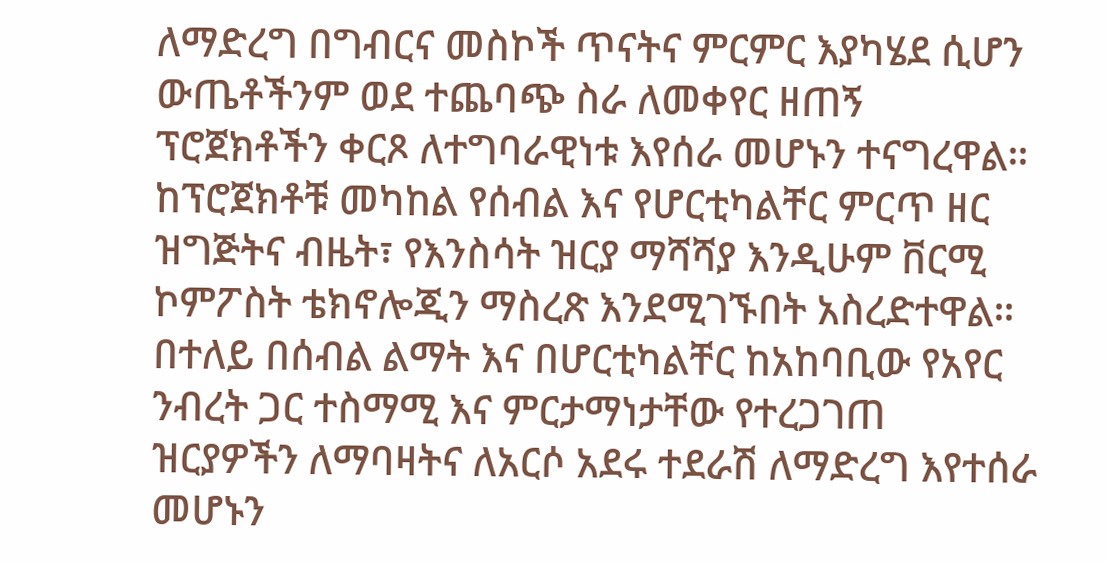ለማድረግ በግብርና መስኮች ጥናትና ምርምር እያካሄደ ሲሆን ውጤቶችንም ወደ ተጨባጭ ስራ ለመቀየር ዘጠኝ ፕሮጀክቶችን ቀርጾ ለተግባራዊነቱ እየሰራ መሆኑን ተናግረዋል።
ከፕሮጀክቶቹ መካከል የሰብል እና የሆርቲካልቸር ምርጥ ዘር ዝግጅትና ብዜት፣ የእንስሳት ዝርያ ማሻሻያ እንዲሁም ቨርሚ ኮምፖስት ቴክኖሎጂን ማስረጽ እንደሚገኙበት አስረድተዋል።
በተለይ በሰብል ልማት እና በሆርቲካልቸር ከአከባቢው የአየር ንብረት ጋር ተስማሚ እና ምርታማነታቸው የተረጋገጠ ዝርያዎችን ለማባዛትና ለአርሶ አደሩ ተደራሽ ለማድረግ እየተሰራ መሆኑን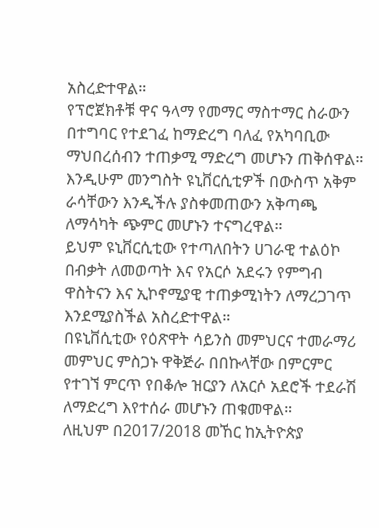አስረድተዋል።
የፕሮጀክቶቹ ዋና ዓላማ የመማር ማስተማር ስራውን በተግባር የተደገፈ ከማድረግ ባለፈ የአካባቢው ማህበረሰብን ተጠቃሚ ማድረግ መሆኑን ጠቅሰዋል።
እንዲሁም መንግስት ዩኒቨርሲቲዎች በውስጥ አቅም ራሳቸውን እንዲችሉ ያስቀመጠውን አቅጣጫ ለማሳካት ጭምር መሆኑን ተናግረዋል።
ይህም ዩኒቨርሲቲው የተጣለበትን ሀገራዊ ተልዕኮ በብቃት ለመወጣት እና የአርሶ አደሩን የምግብ ዋስትናን እና ኢኮኖሚያዊ ተጠቃሚነትን ለማረጋገጥ እንደሚያስችል አስረድተዋል።
በዩኒቨሲቲው የዕጽዋት ሳይንስ መምህርና ተመራማሪ መምህር ምስጋኑ ዋቅጅራ በበኩላቸው በምርምር የተገኘ ምርጥ የበቆሎ ዝርያን ለአርሶ አደሮች ተደራሽ ለማድረግ እየተሰራ መሆኑን ጠቁመዋል።
ለዚህም በ2017/2018 መኸር ከኢትዮጵያ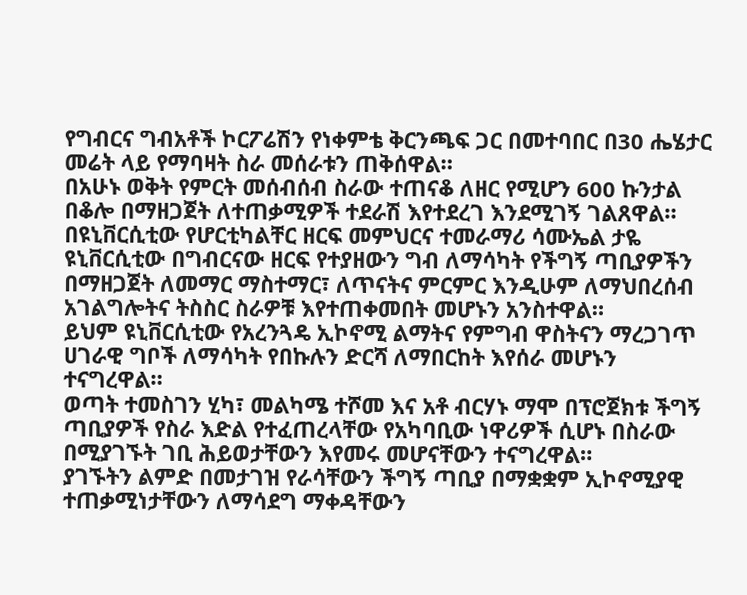የግብርና ግብአቶች ኮርፖሬሽን የነቀምቴ ቅርንጫፍ ጋር በመተባበር በ30 ሔሄታር መሬት ላይ የማባዛት ስራ መሰራቱን ጠቅሰዋል።
በአሁኑ ወቅት የምርት መሰብሰብ ስራው ተጠናቆ ለዘር የሚሆን 600 ኩንታል በቆሎ በማዘጋጀት ለተጠቃሚዎች ተደራሽ እየተደረገ እንደሚገኝ ገልጸዋል።
በዩኒቨርሲቲው የሆርቲካልቸር ዘርፍ መምህርና ተመራማሪ ሳሙኤል ታዬ ዩኒቨርሲቲው በግብርናው ዘርፍ የተያዘውን ግብ ለማሳካት የችግኝ ጣቢያዎችን በማዘጋጀት ለመማር ማስተማር፣ ለጥናትና ምርምር እንዲሁም ለማህበረሰብ አገልግሎትና ትስስር ስራዎቹ እየተጠቀመበት መሆኑን አንስተዋል።
ይህም ዩኒቨርሲቲው የአረንጓዴ ኢኮኖሚ ልማትና የምግብ ዋስትናን ማረጋገጥ ሀገራዊ ግቦች ለማሳካት የበኩሉን ድርሻ ለማበርከት እየሰራ መሆኑን ተናግረዋል።
ወጣት ተመስገን ሂካ፣ መልካሜ ተሾመ እና አቶ ብርሃኑ ማሞ በፕሮጀክቱ ችግኝ ጣቢያዎች የስራ እድል የተፈጠረላቸው የአካባቢው ነዋሪዎች ሲሆኑ በስራው በሚያገኙት ገቢ ሕይወታቸውን እየመሩ መሆናቸውን ተናግረዋል።
ያገኙትን ልምድ በመታገዝ የራሳቸውን ችግኝ ጣቢያ በማቋቋም ኢኮኖሚያዊ ተጠቃሚነታቸውን ለማሳደግ ማቀዳቸውን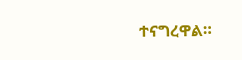ተናግረዋል።